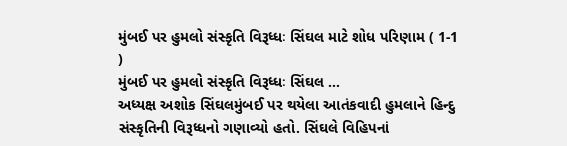મુંબઈ પર હુમલો સંસ્કૃતિ વિરૂધ્ધઃ સિંઘલ માટે શોધ પરિણામ ( 1-1 )
મુંબઈ પર હુમલો સંસ્કૃતિ વિરૂધ્ધઃ સિંઘલ ...
અધ્યક્ષ અશોક સિંઘલમુંબઈ પર થયેલા આતંકવાદી હુમલાને હિન્દુ સંસ્કૃતિની વિરૂધ્ધનો ગણાવ્યો હતો. સિંઘલે વિહિપનાં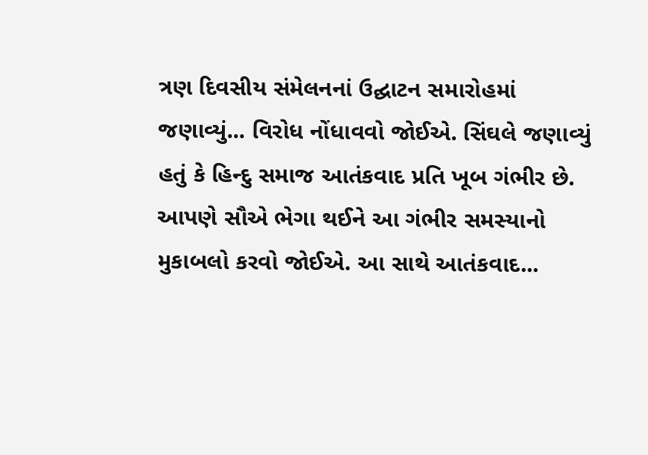ત્રણ દિવસીય સંમેલનનાં ઉદ્ઘાટન સમારોહમાં જણાવ્યું... વિરોધ નોંધાવવો જોઈએ. સિંઘલે જણાવ્યું હતું કે હિન્દુ સમાજ આતંકવાદ પ્રતિ ખૂબ ગંભીર છે. આપણે સૌએ ભેગા થઈને આ ગંભીર સમસ્યાનો મુકાબલો કરવો જોઈએ. આ સાથે આતંકવાદ...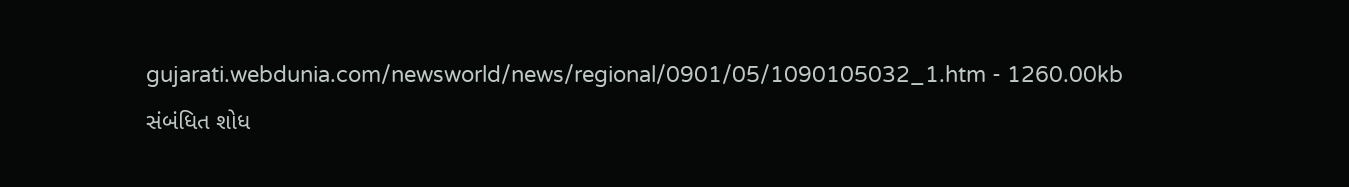gujarati.webdunia.com/newsworld/news/regional/0901/05/1090105032_1.htm - 1260.00kb
સંબંધિત શોધ